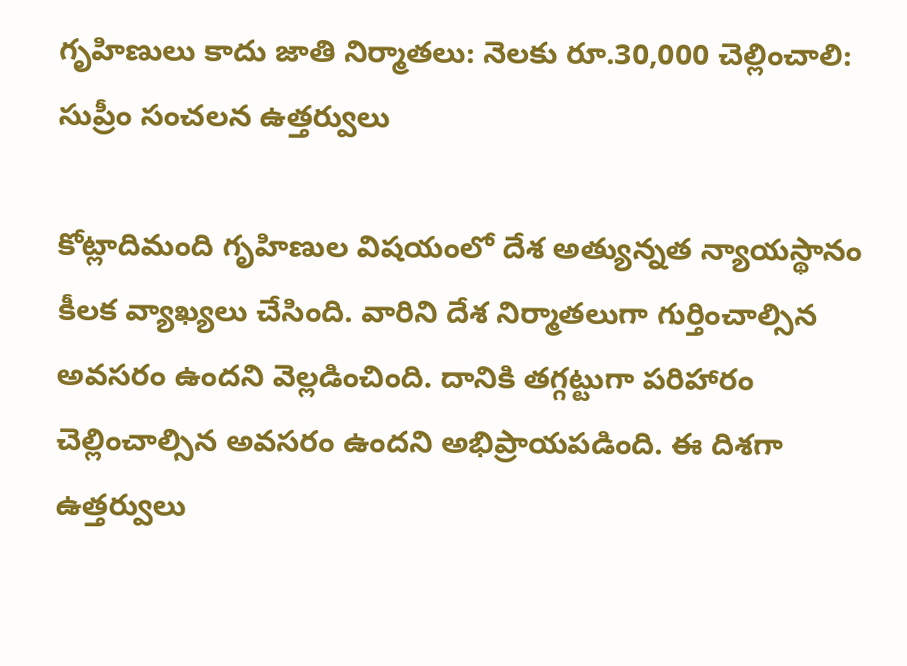గృహిణులు కాదు జాతి నిర్మాతలు: నెలకు రూ.30,000 చెల్లించాలి: సుప్రీం సంచలన ఉత్తర్వులు

కోట్లాదిమంది గృహిణుల విషయంలో దేశ అత్యున్నత న్యాయస్థానం కీలక వ్యాఖ్యలు చేసింది. వారిని దేశ నిర్మాతలుగా గుర్తించాల్సిన అవసరం ఉందని వెల్లడించింది. దానికి తగ్గట్టుగా పరిహారం చెల్లించాల్సిన అవసరం ఉందని అభిప్రాయపడింది. ఈ దిశగా ఉత్తర్వులు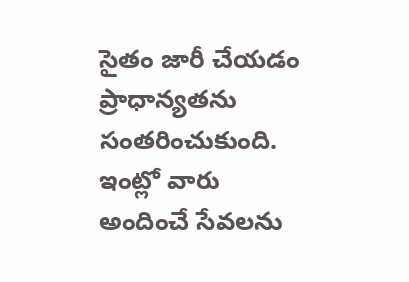సైతం జారీ చేయడం ప్రాధాన్యతను సంతరించుకుంది. ఇంట్లో వారు అందించే సేవలను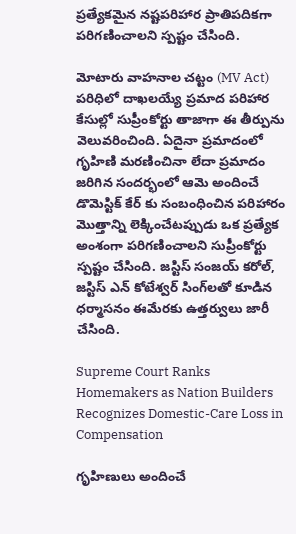ప్రత్యేకమైన నష్టపరిహార ప్రాతిపదికగా పరిగణించాలని స్పష్టం చేసింది.

మోటారు వాహనాల చట్టం (MV Act) పరిధిలో దాఖలయ్యే ప్రమాద పరిహార కేసుల్లో సుప్రీంకోర్టు తాజాగా ఈ తీర్పును వెలువరించింది. ఏదైనా ప్రమాదంలో గృహిణి మరణించినా లేదా ప్రమాదం జరిగిన సందర్భంలో ఆమె అందించే డొమెస్టిక్ కేర్ కు సంబంధించిన పరిహారం మొత్తాన్ని లెక్కించేటప్పుడు ఒక ప్రత్యేక అంశంగా పరిగణించాలని సుప్రీంకోర్టు స్పష్టం చేసింది. జస్టిస్ సంజయ్ కరోల్, జస్టిస్ ఎన్ కోటేశ్వర్ సింగ్‌లతో కూడిన ధర్మాసనం ఈమేరకు ఉత్తర్వులు జారీ చేసింది.

Supreme Court Ranks Homemakers as Nation Builders Recognizes Domestic-Care Loss in Compensation

గృహిణులు అందించే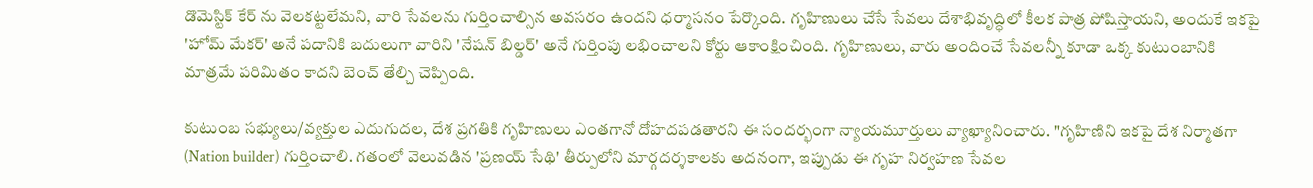డొమెస్టిక్ కేర్ ను వెలకట్టలేమని, వారి సేవలను గుర్తించాల్సిన అవసరం ఉందని ధర్మాసనం పేర్కొంది. గృహిణులు చేసే సేవలు దేశాభివృద్ధిలో కీలక పాత్ర పోషిస్తాయని, అందుకే ఇకపై 'హోమ్ మేకర్' అనే పదానికి బదులుగా వారిని 'నేషన్ బిల్డర్' అనే గుర్తింపు లభించాలని కోర్టు ఆకాంక్షించింది. గృహిణులు, వారు అందించే సేవలన్నీ కూడా ఒక్క కుటుంబానికి మాత్రమే పరిమితం కాదని బెంచ్ తేల్చి చెప్పింది.

కుటుంబ సభ్యులు/వ్యక్తుల ఎదుగుదల, దేశ ప్రగతికి గృహిణులు ఎంతగానో దోహదపడతారని ఈ సందర్భంగా న్యాయమూర్తులు వ్యాఖ్యానించారు. "గృహిణిని ఇకపై దేశ నిర్మాతగా (Nation builder) గుర్తించాలి. గతంలో వెలువడిన 'ప్రణయ్ సేథి' తీర్పులోని మార్గదర్శకాలకు అదనంగా, ఇప్పుడు ఈ గృహ నిర్వహణ సేవల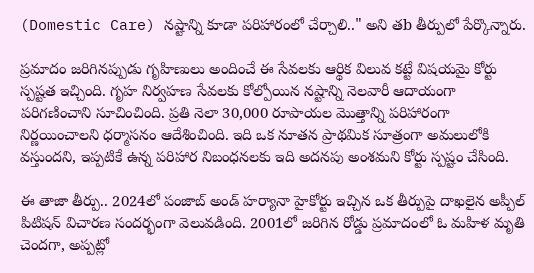(Domestic Care) నష్టాన్ని కూడా పరిహారంలో చేర్చాలి.." అని తb తీర్పులో పేర్కొన్నారు.

ప్రమాదం జరిగినప్పుడు గృహిణులు అందించే ఈ సేవలకు ఆర్థిక విలువ కట్టే విషయమై కోర్టు స్పష్టత ఇచ్చింది. గృహ నిర్వహణ సేవలకు కోల్పోయిన నష్టాన్ని నెలవారీ ఆదాయంగా పరిగణించాని సూచించింది. ప్రతి నెలా 30,000 రూపాయల మొత్తాన్ని పరిహారంగా నిర్ణయించాలని ధర్మాసనం ఆదేశించింది. ఇది ఒక నూతన ప్రాథమిక సూత్రంగా అమలులోకి వస్తుందని, ఇప్పటికే ఉన్న పరిహార నిబంధనలకు ఇది అదనపు అంశమని కోర్టు స్పష్టం చేసింది.

ఈ తాజా తీర్పు.. 2024లో పంజాబ్ అండ్ హర్యానా హైకోర్టు ఇచ్చిన ఒక తీర్పుపై దాఖలైన అప్పీల్ పిటిషన్ విచారణ సందర్భంగా వెలువడింది. 2001లో జరిగిన రోడ్డు ప్రమాదంలో ఓ మహిళ మృతి చెందగా, అప్పట్లో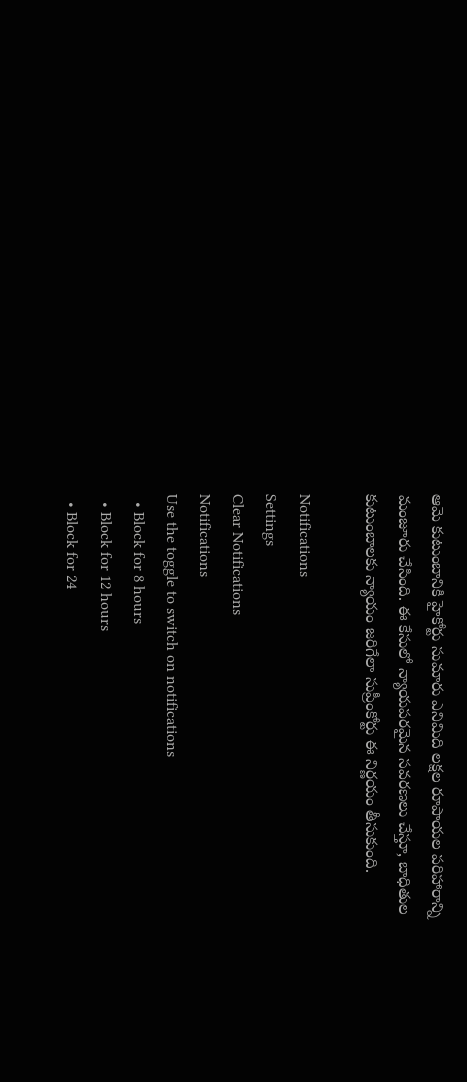ఆమె కుటుంబానికి హైకోర్టు సుమారు ఎనిమిది లక్షల రూపాయల పరిహారాన్ని మంజూరు చేసింది. ఈ కేసులో న్యాయపరమైన సవరణలు చేస్తూ, బాధితుల కుటుంబాలకు న్యాయం జరిగేలా సుప్రీంకోర్టు ఈ నిర్ణయం తీసుకుంది.

Notifications
Settings
Clear Notifications
Notifications
Use the toggle to switch on notifications
  • Block for 8 hours
  • Block for 12 hours
  • Block for 24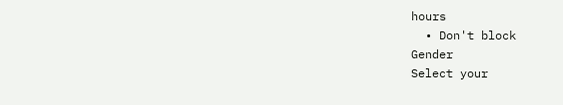hours
  • Don't block
Gender
Select your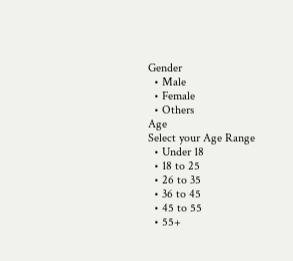Gender
  • Male
  • Female
  • Others
Age
Select your Age Range
  • Under 18
  • 18 to 25
  • 26 to 35
  • 36 to 45
  • 45 to 55
  • 55+